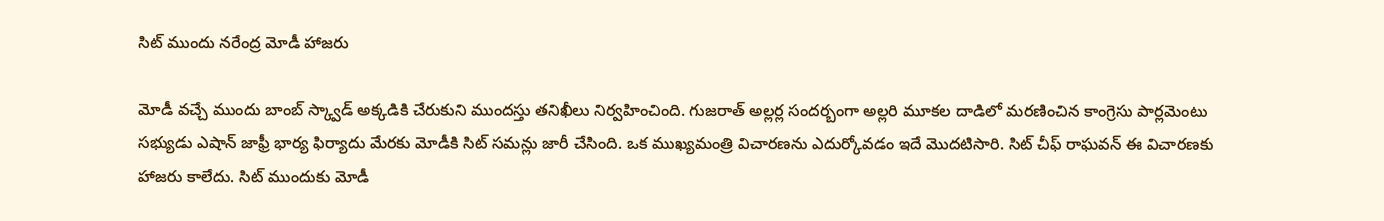సిట్ ముందు నరేంద్ర మోడీ హాజరు

మోడీ వచ్చే ముందు బాంబ్ స్క్వాడ్ అక్కడికి చేరుకుని ముందస్తు తనిఖీలు నిర్వహించింది. గుజరాత్ అల్లర్ల సందర్బంగా అల్లరి మూకల దాడిలో మరణించిన కాంగ్రెసు పార్లమెంటు సభ్యుడు ఎషాన్ జాఫ్రీ భార్య ఫిర్యాదు మేరకు మోడీకి సిట్ సమన్లు జారీ చేసింది. ఒక ముఖ్యమంత్రి విచారణను ఎదుర్కోవడం ఇదే మొదటిసారి. సిట్ చీఫ్ రాఘవన్ ఈ విచారణకు హాజరు కాలేదు. సిట్ ముందుకు మోడీ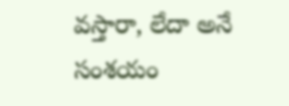వస్తారా, లేదా అనే సంశయం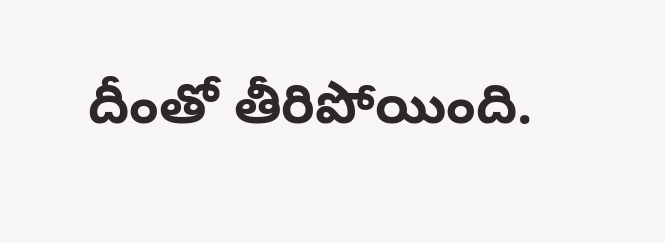దీంతో తీరిపోయింది.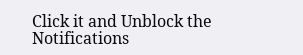Click it and Unblock the Notifications